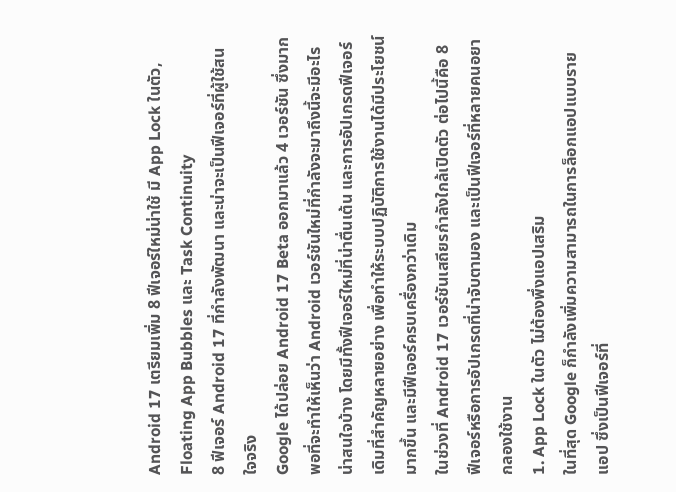Android 17 เตรียมเพิ่ม 8 ฟีเจอร์ใหม่น่าใช้ มี App Lock ในตัว, Floating App Bubbles และ Task Continuity
8 ฟีเจอร์ Android 17 ที่กำลังพัฒนา และน่าจะเป็นฟีเจอร์ที่ผู้ใช้สนใจจริง
Google ได้ปล่อย Android 17 Beta ออกมาแล้ว 4 เวอร์ชัน ซึ่งมากพอที่จะทำให้เห็นว่า Android เวอร์ชันใหม่ที่กำลังจะมาถึงนี้จะมีอะไรน่าสนใจบ้าง โดยมีทั้งฟีเจอร์ใหม่ที่น่าตื่นเต้น และการอัปเกรดฟีเจอร์เดิมที่สำคัญหลายอย่าง เพื่อทำให้ระบบปฏิบัติการใช้งานได้มีประโยชน์มากขึ้น และมีฟีเจอร์ครบเครื่องกว่าเดิม
ในช่วงที่ Android 17 เวอร์ชันเสถียรกำลังใกล้เปิดตัว ต่อไปนี้คือ 8 ฟีเจอร์หรือการอัปเกรดที่น่าจับตามอง และเป็นฟีเจอร์ที่หลายคนอยากลองใช้งาน
1. App Lock ในตัว ไม่ต้องพึ่งแอปเสริม
ในที่สุด Google ก็กำลังเพิ่มความสามารถในการล็อกแอปแบบรายแอป ซึ่งเป็นฟีเจอร์ที่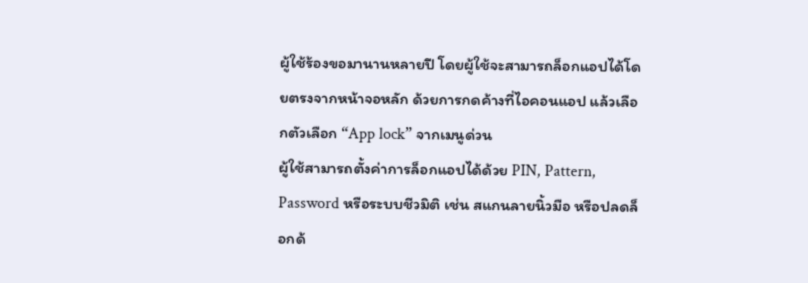ผู้ใช้ร้องขอมานานหลายปี โดยผู้ใช้จะสามารถล็อกแอปได้โดยตรงจากหน้าจอหลัก ด้วยการกดค้างที่ไอคอนแอป แล้วเลือกตัวเลือก “App lock” จากเมนูด่วน
ผู้ใช้สามารถตั้งค่าการล็อกแอปได้ด้วย PIN, Pattern, Password หรือระบบชีวมิติ เช่น สแกนลายนิ้วมือ หรือปลดล็อกด้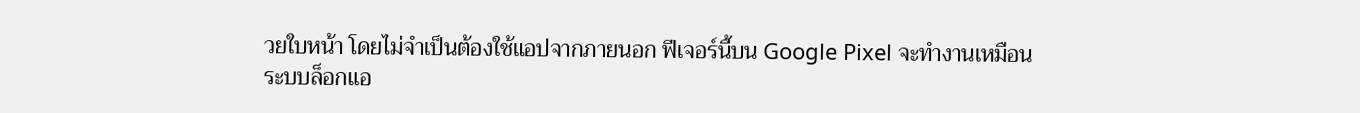วยใบหน้า โดยไม่จำเป็นต้องใช้แอปจากภายนอก ฟีเจอร์นี้บน Google Pixel จะทำงานเหมือนระบบล็อกแอ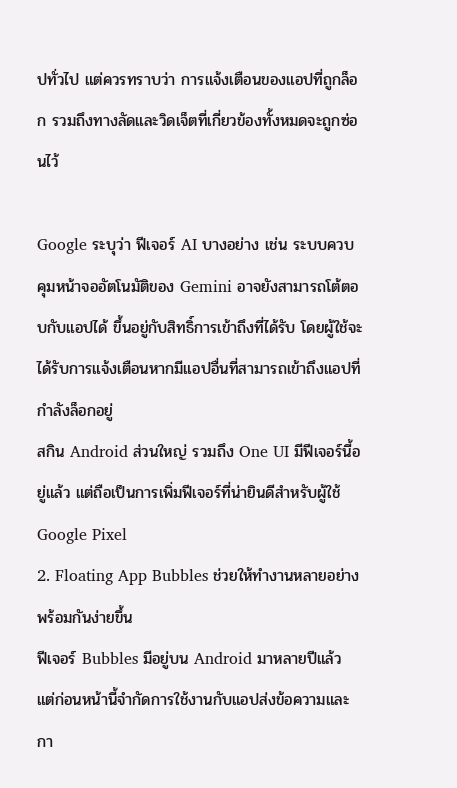ปทั่วไป แต่ควรทราบว่า การแจ้งเตือนของแอปที่ถูกล็อก รวมถึงทางลัดและวิดเจ็ตที่เกี่ยวข้องทั้งหมดจะถูกซ่อนไว้

Google ระบุว่า ฟีเจอร์ AI บางอย่าง เช่น ระบบควบคุมหน้าจออัตโนมัติของ Gemini อาจยังสามารถโต้ตอบกับแอปได้ ขึ้นอยู่กับสิทธิ์การเข้าถึงที่ได้รับ โดยผู้ใช้จะได้รับการแจ้งเตือนหากมีแอปอื่นที่สามารถเข้าถึงแอปที่กำลังล็อกอยู่
สกิน Android ส่วนใหญ่ รวมถึง One UI มีฟีเจอร์นี้อยู่แล้ว แต่ถือเป็นการเพิ่มฟีเจอร์ที่น่ายินดีสำหรับผู้ใช้ Google Pixel
2. Floating App Bubbles ช่วยให้ทำงานหลายอย่างพร้อมกันง่ายขึ้น
ฟีเจอร์ Bubbles มีอยู่บน Android มาหลายปีแล้ว แต่ก่อนหน้านี้จำกัดการใช้งานกับแอปส่งข้อความและกา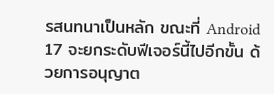รสนทนาเป็นหลัก ขณะที่ Android 17 จะยกระดับฟีเจอร์นี้ไปอีกขั้น ด้วยการอนุญาต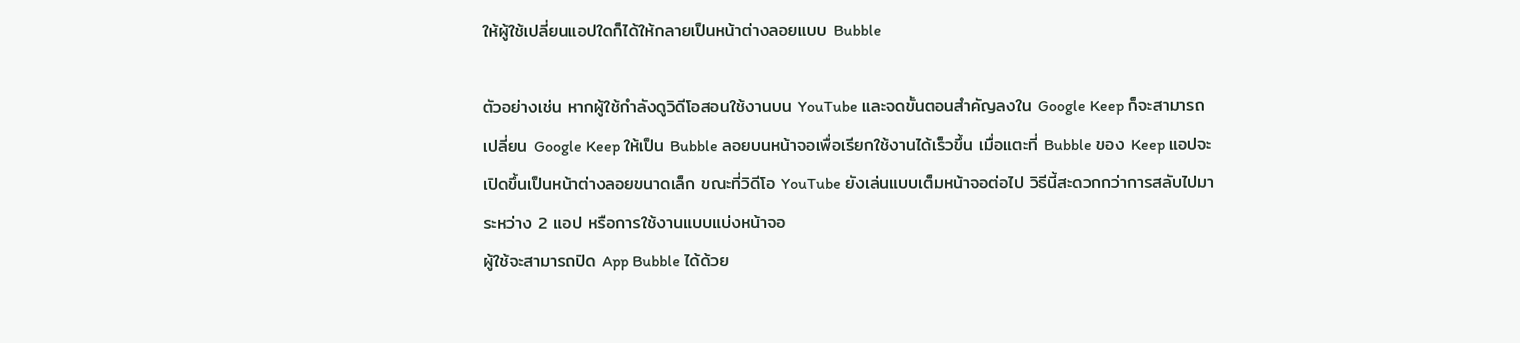ให้ผู้ใช้เปลี่ยนแอปใดก็ได้ให้กลายเป็นหน้าต่างลอยแบบ Bubble

ตัวอย่างเช่น หากผู้ใช้กำลังดูวิดีโอสอนใช้งานบน YouTube และจดขั้นตอนสำคัญลงใน Google Keep ก็จะสามารถเปลี่ยน Google Keep ให้เป็น Bubble ลอยบนหน้าจอเพื่อเรียกใช้งานได้เร็วขึ้น เมื่อแตะที่ Bubble ของ Keep แอปจะเปิดขึ้นเป็นหน้าต่างลอยขนาดเล็ก ขณะที่วิดีโอ YouTube ยังเล่นแบบเต็มหน้าจอต่อไป วิธีนี้สะดวกกว่าการสลับไปมาระหว่าง 2 แอป หรือการใช้งานแบบแบ่งหน้าจอ
ผู้ใช้จะสามารถปิด App Bubble ได้ด้วย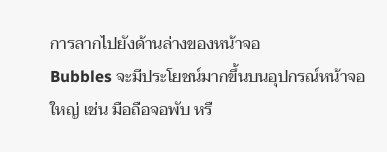การลากไปยังด้านล่างของหน้าจอ
Bubbles จะมีประโยชน์มากขึ้นบนอุปกรณ์หน้าจอใหญ่ เช่น มือถือจอพับ หรื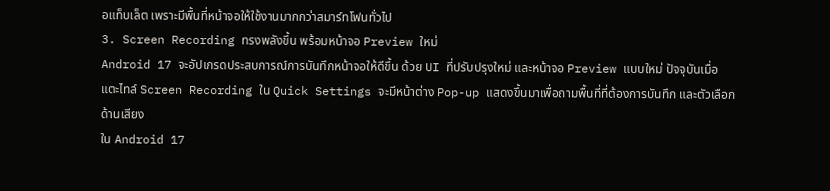อแท็บเล็ต เพราะมีพื้นที่หน้าจอให้ใช้งานมากกว่าสมาร์ทโฟนทั่วไป
3. Screen Recording ทรงพลังขึ้น พร้อมหน้าจอ Preview ใหม่
Android 17 จะอัปเกรดประสบการณ์การบันทึกหน้าจอให้ดีขึ้น ด้วย UI ที่ปรับปรุงใหม่ และหน้าจอ Preview แบบใหม่ ปัจจุบันเมื่อแตะไทล์ Screen Recording ใน Quick Settings จะมีหน้าต่าง Pop-up แสดงขึ้นมาเพื่อถามพื้นที่ที่ต้องการบันทึก และตัวเลือกด้านเสียง
ใน Android 17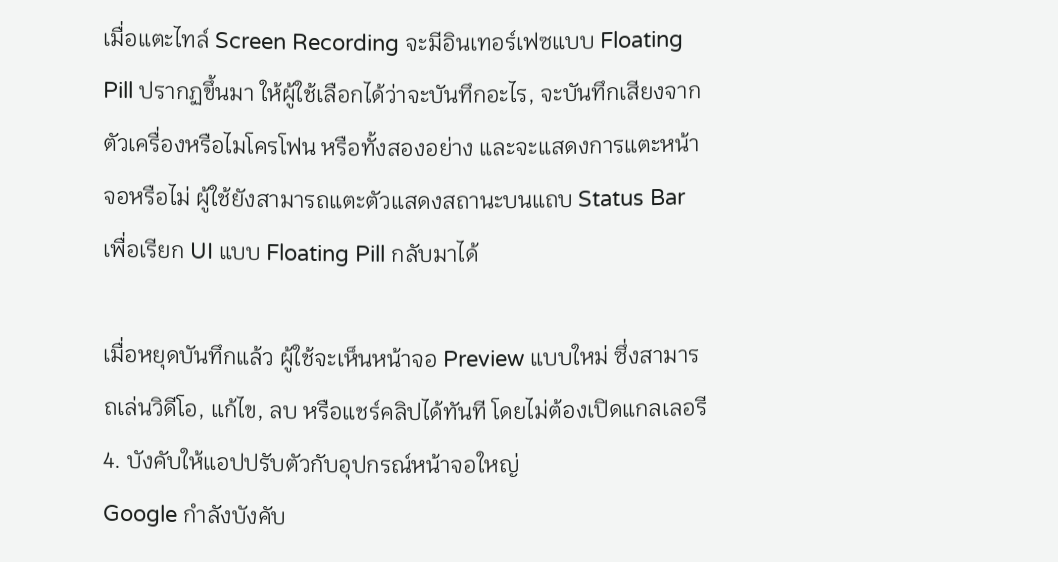เมื่อแตะไทล์ Screen Recording จะมีอินเทอร์เฟซแบบ Floating Pill ปรากฏขึ้นมา ให้ผู้ใช้เลือกได้ว่าจะบันทึกอะไร, จะบันทึกเสียงจากตัวเครื่องหรือไมโครโฟน หรือทั้งสองอย่าง และจะแสดงการแตะหน้าจอหรือไม่ ผู้ใช้ยังสามารถแตะตัวแสดงสถานะบนแถบ Status Bar เพื่อเรียก UI แบบ Floating Pill กลับมาได้

เมื่อหยุดบันทึกแล้ว ผู้ใช้จะเห็นหน้าจอ Preview แบบใหม่ ซึ่งสามารถเล่นวิดีโอ, แก้ไข, ลบ หรือแชร์คลิปได้ทันที โดยไม่ต้องเปิดแกลเลอรี
4. บังคับให้แอปปรับตัวกับอุปกรณ์หน้าจอใหญ่
Google กำลังบังคับ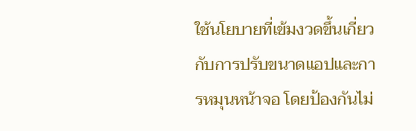ใช้นโยบายที่เข้มงวดขึ้นเกี่ยวกับการปรับขนาดแอปและการหมุนหน้าจอ โดยป้องกันไม่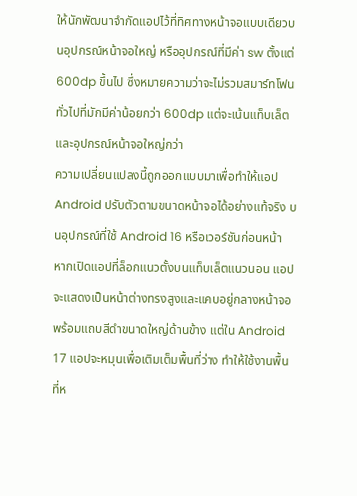ให้นักพัฒนาจำกัดแอปไว้ที่ทิศทางหน้าจอแบบเดียวบนอุปกรณ์หน้าจอใหญ่ หรืออุปกรณ์ที่มีค่า sw ตั้งแต่ 600dp ขึ้นไป ซึ่งหมายความว่าจะไม่รวมสมาร์ทโฟนทั่วไปที่มักมีค่าน้อยกว่า 600dp แต่จะเน้นแท็บเล็ตและอุปกรณ์หน้าจอใหญ่กว่า
ความเปลี่ยนแปลงนี้ถูกออกแบบมาเพื่อทำให้แอป Android ปรับตัวตามขนาดหน้าจอได้อย่างแท้จริง บนอุปกรณ์ที่ใช้ Android 16 หรือเวอร์ชันก่อนหน้า หากเปิดแอปที่ล็อกแนวตั้งบนแท็บเล็ตแนวนอน แอปจะแสดงเป็นหน้าต่างทรงสูงและแคบอยู่กลางหน้าจอ พร้อมแถบสีดำขนาดใหญ่ด้านข้าง แต่ใน Android 17 แอปจะหมุนเพื่อเติมเต็มพื้นที่ว่าง ทำให้ใช้งานพื้นที่ห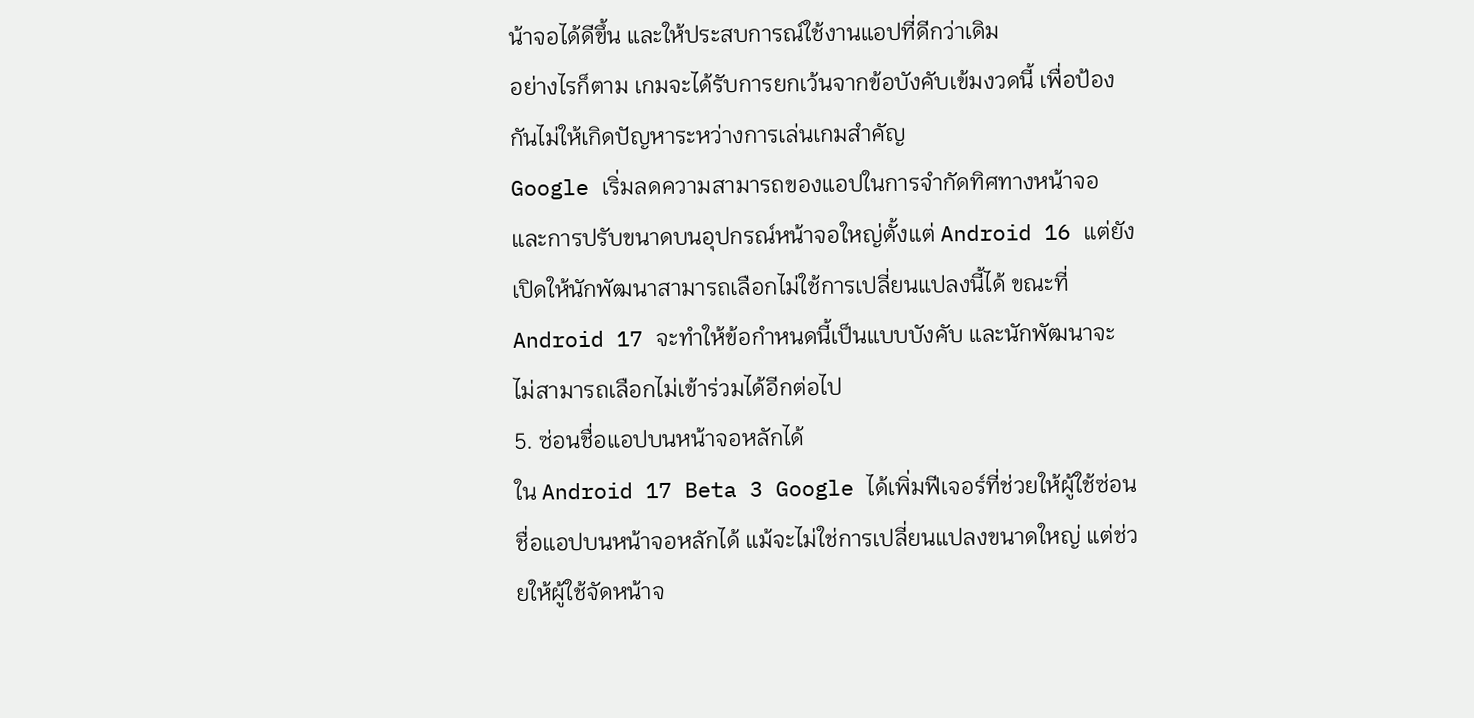น้าจอได้ดีขึ้น และให้ประสบการณ์ใช้งานแอปที่ดีกว่าเดิม
อย่างไรก็ตาม เกมจะได้รับการยกเว้นจากข้อบังคับเข้มงวดนี้ เพื่อป้องกันไม่ให้เกิดปัญหาระหว่างการเล่นเกมสำคัญ
Google เริ่มลดความสามารถของแอปในการจำกัดทิศทางหน้าจอและการปรับขนาดบนอุปกรณ์หน้าจอใหญ่ตั้งแต่ Android 16 แต่ยังเปิดให้นักพัฒนาสามารถเลือกไม่ใช้การเปลี่ยนแปลงนี้ได้ ขณะที่ Android 17 จะทำให้ข้อกำหนดนี้เป็นแบบบังคับ และนักพัฒนาจะไม่สามารถเลือกไม่เข้าร่วมได้อีกต่อไป
5. ซ่อนชื่อแอปบนหน้าจอหลักได้
ใน Android 17 Beta 3 Google ได้เพิ่มฟีเจอร์ที่ช่วยให้ผู้ใช้ซ่อนชื่อแอปบนหน้าจอหลักได้ แม้จะไม่ใช่การเปลี่ยนแปลงขนาดใหญ่ แต่ช่วยให้ผู้ใช้จัดหน้าจ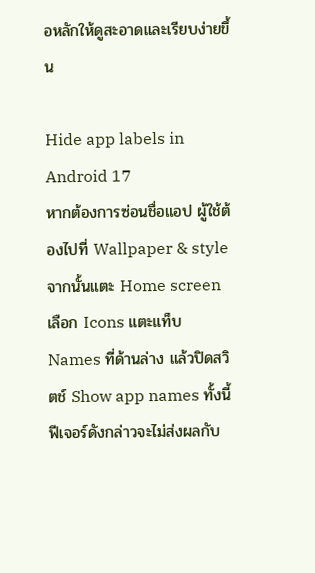อหลักให้ดูสะอาดและเรียบง่ายขึ้น

Hide app labels in Android 17
หากต้องการซ่อนชื่อแอป ผู้ใช้ต้องไปที่ Wallpaper & style จากนั้นแตะ Home screen เลือก Icons แตะแท็บ Names ที่ด้านล่าง แล้วปิดสวิตช์ Show app names ทั้งนี้ ฟีเจอร์ดังกล่าวจะไม่ส่งผลกับ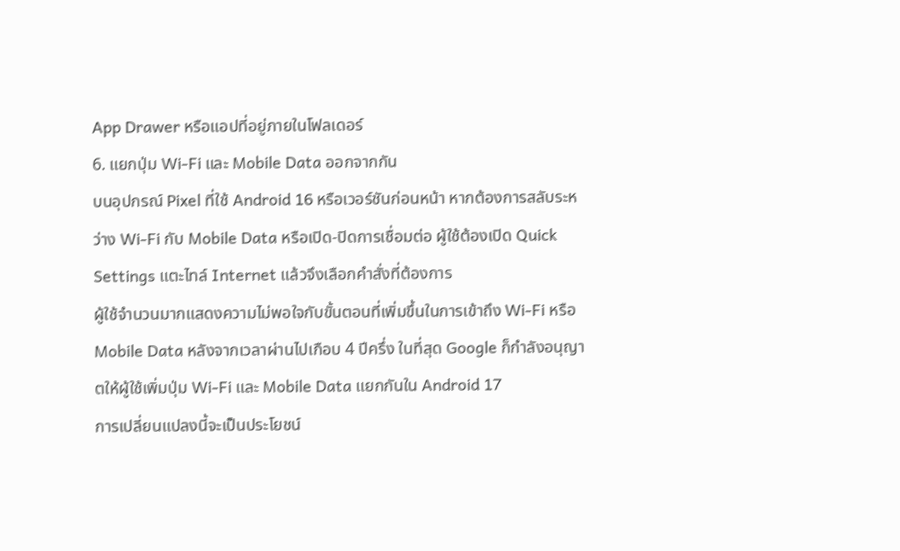App Drawer หรือแอปที่อยู่ภายในโฟลเดอร์
6. แยกปุ่ม Wi-Fi และ Mobile Data ออกจากกัน
บนอุปกรณ์ Pixel ที่ใช้ Android 16 หรือเวอร์ชันก่อนหน้า หากต้องการสลับระหว่าง Wi-Fi กับ Mobile Data หรือเปิด-ปิดการเชื่อมต่อ ผู้ใช้ต้องเปิด Quick Settings แตะไทล์ Internet แล้วจึงเลือกคำสั่งที่ต้องการ
ผู้ใช้จำนวนมากแสดงความไม่พอใจกับขั้นตอนที่เพิ่มขึ้นในการเข้าถึง Wi-Fi หรือ Mobile Data หลังจากเวลาผ่านไปเกือบ 4 ปีครึ่ง ในที่สุด Google ก็กำลังอนุญาตให้ผู้ใช้เพิ่มปุ่ม Wi-Fi และ Mobile Data แยกกันใน Android 17
การเปลี่ยนแปลงนี้จะเป็นประโยชน์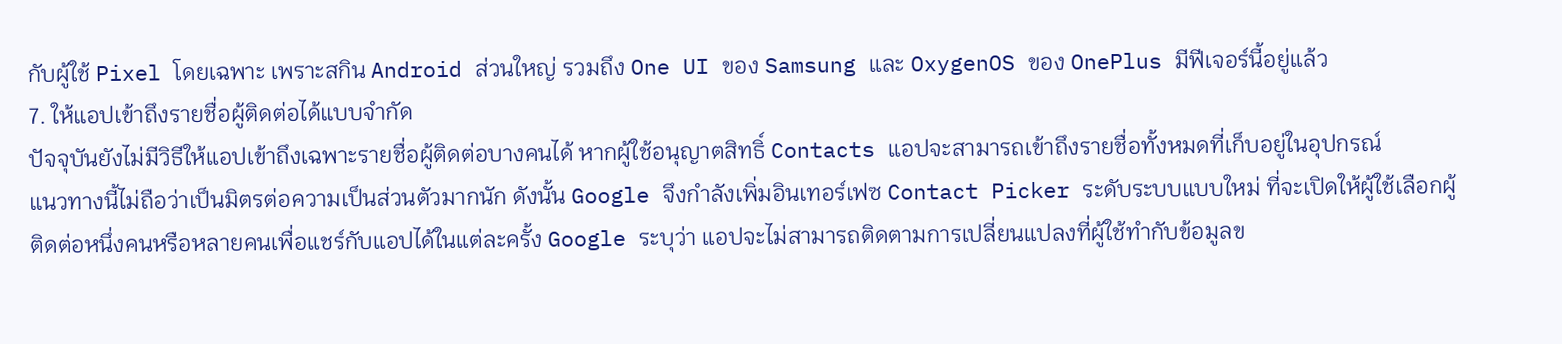กับผู้ใช้ Pixel โดยเฉพาะ เพราะสกิน Android ส่วนใหญ่ รวมถึง One UI ของ Samsung และ OxygenOS ของ OnePlus มีฟีเจอร์นี้อยู่แล้ว
7. ให้แอปเข้าถึงรายชื่อผู้ติดต่อได้แบบจำกัด
ปัจจุบันยังไม่มีวิธีให้แอปเข้าถึงเฉพาะรายชื่อผู้ติดต่อบางคนได้ หากผู้ใช้อนุญาตสิทธิ์ Contacts แอปจะสามารถเข้าถึงรายชื่อทั้งหมดที่เก็บอยู่ในอุปกรณ์
แนวทางนี้ไม่ถือว่าเป็นมิตรต่อความเป็นส่วนตัวมากนัก ดังนั้น Google จึงกำลังเพิ่มอินเทอร์เฟซ Contact Picker ระดับระบบแบบใหม่ ที่จะเปิดให้ผู้ใช้เลือกผู้ติดต่อหนึ่งคนหรือหลายคนเพื่อแชร์กับแอปได้ในแต่ละครั้ง Google ระบุว่า แอปจะไม่สามารถติดตามการเปลี่ยนแปลงที่ผู้ใช้ทำกับข้อมูลข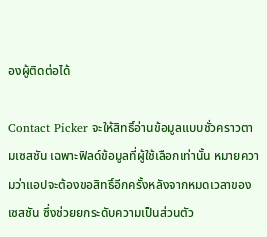องผู้ติดต่อได้

Contact Picker จะให้สิทธิ์อ่านข้อมูลแบบชั่วคราวตามเซสชัน เฉพาะฟิลด์ข้อมูลที่ผู้ใช้เลือกเท่านั้น หมายความว่าแอปจะต้องขอสิทธิ์อีกครั้งหลังจากหมดเวลาของเซสชัน ซึ่งช่วยยกระดับความเป็นส่วนตัว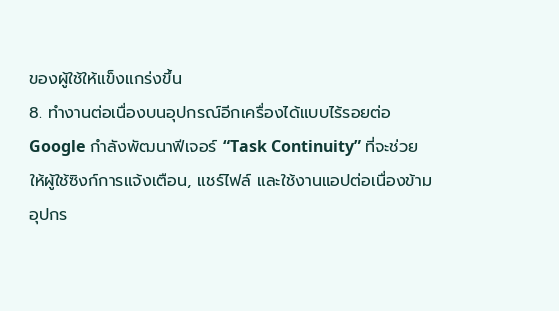ของผู้ใช้ให้แข็งแกร่งขึ้น
8. ทำงานต่อเนื่องบนอุปกรณ์อีกเครื่องได้แบบไร้รอยต่อ
Google กำลังพัฒนาฟีเจอร์ “Task Continuity” ที่จะช่วยให้ผู้ใช้ซิงก์การแจ้งเตือน, แชร์ไฟล์ และใช้งานแอปต่อเนื่องข้ามอุปกร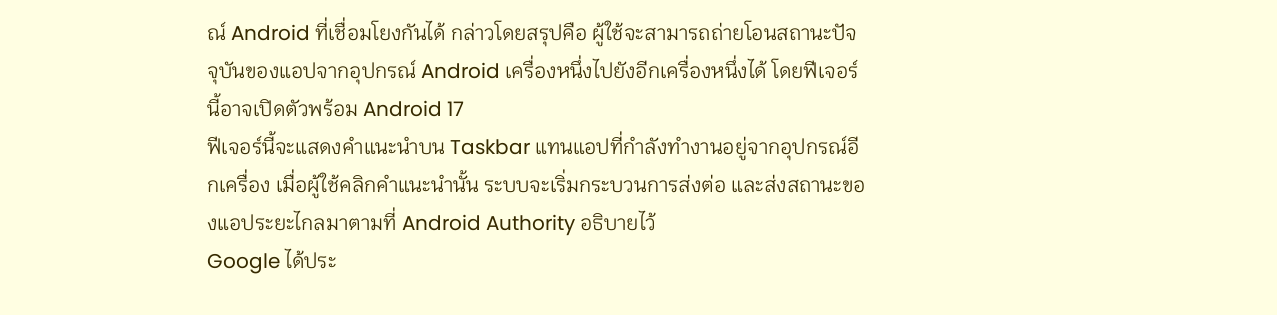ณ์ Android ที่เชื่อมโยงกันได้ กล่าวโดยสรุปคือ ผู้ใช้จะสามารถถ่ายโอนสถานะปัจจุบันของแอปจากอุปกรณ์ Android เครื่องหนึ่งไปยังอีกเครื่องหนึ่งได้ โดยฟีเจอร์นี้อาจเปิดตัวพร้อม Android 17
ฟีเจอร์นี้จะแสดงคำแนะนำบน Taskbar แทนแอปที่กำลังทำงานอยู่จากอุปกรณ์อีกเครื่อง เมื่อผู้ใช้คลิกคำแนะนำนั้น ระบบจะเริ่มกระบวนการส่งต่อ และส่งสถานะของแอประยะไกลมาตามที่ Android Authority อธิบายไว้
Google ได้ประ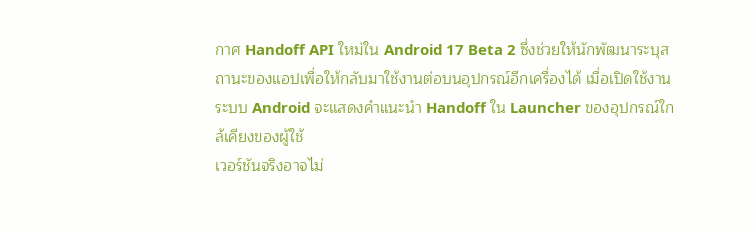กาศ Handoff API ใหม่ใน Android 17 Beta 2 ซึ่งช่วยให้นักพัฒนาระบุสถานะของแอปเพื่อให้กลับมาใช้งานต่อบนอุปกรณ์อีกเครื่องได้ เมื่อเปิดใช้งาน ระบบ Android จะแสดงคำแนะนำ Handoff ใน Launcher ของอุปกรณ์ใกล้เคียงของผู้ใช้
เวอร์ชันจริงอาจไม่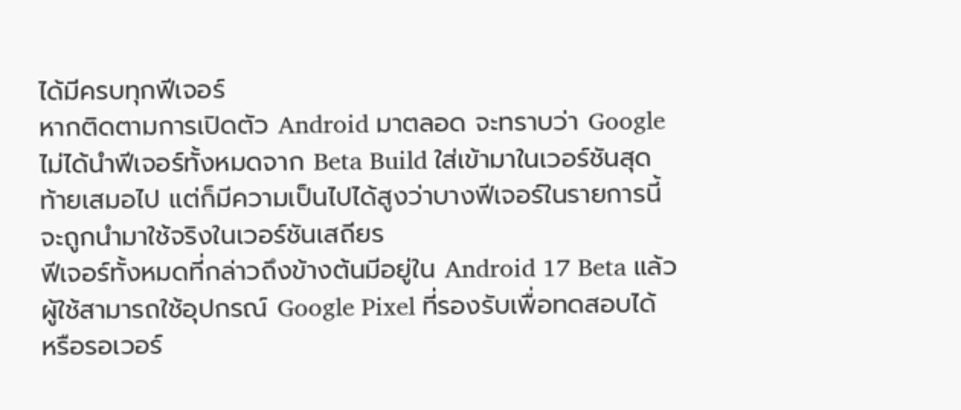ได้มีครบทุกฟีเจอร์
หากติดตามการเปิดตัว Android มาตลอด จะทราบว่า Google ไม่ได้นำฟีเจอร์ทั้งหมดจาก Beta Build ใส่เข้ามาในเวอร์ชันสุดท้ายเสมอไป แต่ก็มีความเป็นไปได้สูงว่าบางฟีเจอร์ในรายการนี้จะถูกนำมาใช้จริงในเวอร์ชันเสถียร
ฟีเจอร์ทั้งหมดที่กล่าวถึงข้างต้นมีอยู่ใน Android 17 Beta แล้ว ผู้ใช้สามารถใช้อุปกรณ์ Google Pixel ที่รองรับเพื่อทดสอบได้ หรือรอเวอร์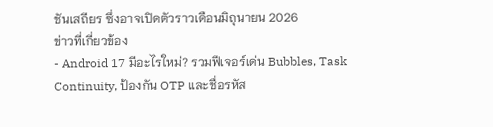ชันเสถียร ซึ่งอาจเปิดตัวราวเดือนมิถุนายน 2026
ข่าวที่เกี่ยวข้อง
- Android 17 มีอะไรใหม่? รวมฟีเจอร์เด่น Bubbles, Task Continuity, ป้องกัน OTP และชื่อรหัส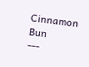Cinnamon Bun
---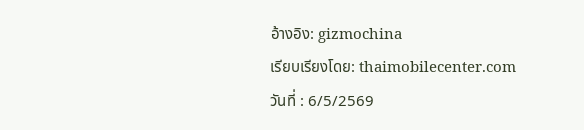อ้างอิง: gizmochina
เรียบเรียงโดย: thaimobilecenter.com
วันที่ : 6/5/2569